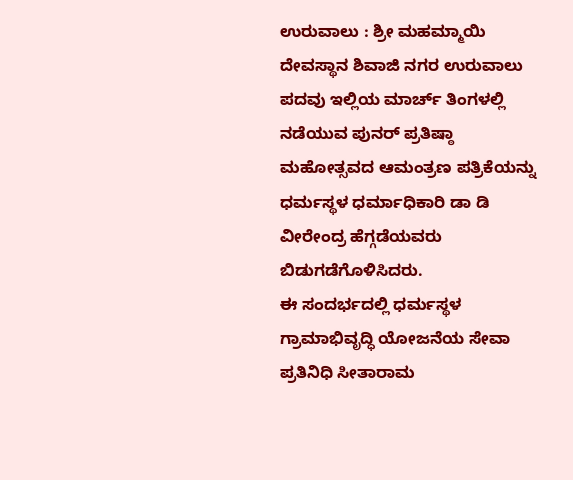ಉರುವಾಲು : ಶ್ರೀ ಮಹಮ್ಮಾಯಿ ದೇವಸ್ಥಾನ ಶಿವಾಜಿ ನಗರ ಉರುವಾಲು ಪದವು ಇಲ್ಲಿಯ ಮಾರ್ಚ್ ತಿಂಗಳಲ್ಲಿ ನಡೆಯುವ ಪುನರ್ ಪ್ರತಿಷ್ಠಾ ಮಹೋತ್ಸವದ ಆಮಂತ್ರಣ ಪತ್ರಿಕೆಯನ್ನು ಧರ್ಮಸ್ಥಳ ಧರ್ಮಾಧಿಕಾರಿ ಡಾ ಡಿ ವೀರೇಂದ್ರ ಹೆಗ್ಗಡೆಯವರು ಬಿಡುಗಡೆಗೊಳಿಸಿದರು.
ಈ ಸಂದರ್ಭದಲ್ಲಿ ಧರ್ಮಸ್ಥಳ ಗ್ರಾಮಾಭಿವೃದ್ಧಿ ಯೋಜನೆಯ ಸೇವಾ ಪ್ರತಿನಿಧಿ ಸೀತಾರಾಮ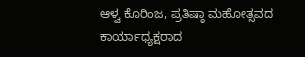ಆಳ್ವ ಕೊರಿಂಜ, ಪ್ರತಿಷ್ಠಾ ಮಹೋತ್ಸವದ ಕಾರ್ಯಾಧ್ಯಕ್ಷರಾದ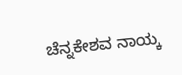ಚೆನ್ನಕೇಶವ ನಾಯ್ಕ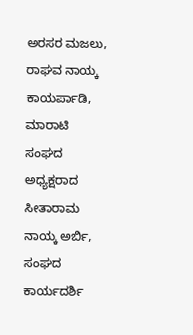ಅರಸರ ಮಜಲು, ರಾಘವ ನಾಯ್ಕ ಕಾಯರ್ಪಾಡಿ, ಮಾರಾಟಿ ಸಂಘದ ಅಧ್ಯಕ್ಷರಾದ ಸೀತಾರಾಮ ನಾಯ್ಕ ಅರ್ಬಿ, ಸಂಘದ ಕಾರ್ಯದರ್ಶಿ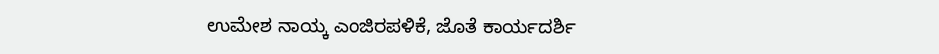ಉಮೇಶ ನಾಯ್ಕ ಎಂಜಿರಪಳಿಕೆ, ಜೊತೆ ಕಾರ್ಯದರ್ಶಿ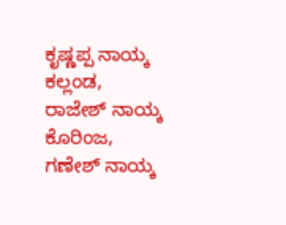ಕೃಷ್ಣಪ್ಪ ನಾಯ್ಕ ಕಲ್ಲಂಡ, ರಾಜೇಶ್ ನಾಯ್ಕ ಕೊರಿಂಜ, ಗಣೇಶ್ ನಾಯ್ಕ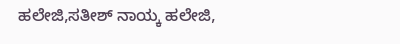ಹಲೇಜಿ,ಸತೀಶ್ ನಾಯ್ಕ ಹಲೇಜಿ,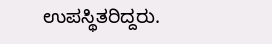ಉಪಸ್ಥಿತರಿದ್ದರು.